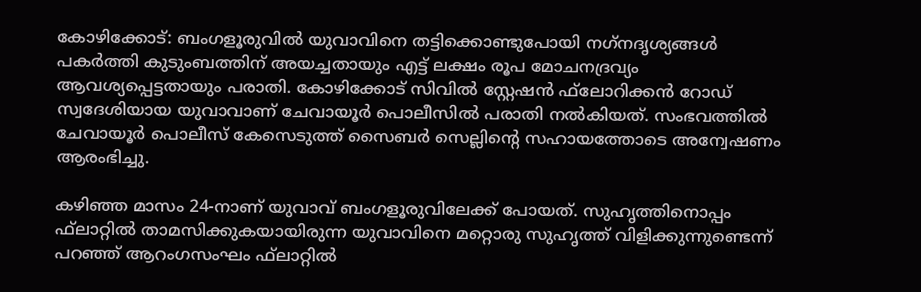കോഴിക്കോട്: ബംഗളൂരുവില്‍ യുവാവിനെ തട്ടിക്കൊണ്ടുപോയി നഗ്‌നദൃശ്യങ്ങള്‍ പകര്‍ത്തി കുടുംബത്തിന് അയച്ചതായും എട്ട് ലക്ഷം രൂപ മോചനദ്രവ്യം ആവശ്യപ്പെട്ടതായും പരാതി. കോഴിക്കോട് സിവില്‍ സ്റ്റേഷന്‍ ഫ്‌ലോറിക്കന്‍ റോഡ് സ്വദേശിയായ യുവാവാണ് ചേവായൂര്‍ പൊലീസില്‍ പരാതി നല്‍കിയത്. സംഭവത്തില്‍ ചേവായൂര്‍ പൊലീസ് കേസെടുത്ത് സൈബര്‍ സെല്ലിന്റെ സഹായത്തോടെ അന്വേഷണം ആരംഭിച്ചു.

കഴിഞ്ഞ മാസം 24-നാണ് യുവാവ് ബംഗളൂരുവിലേക്ക് പോയത്. സുഹൃത്തിനൊപ്പം ഫ്‌ലാറ്റില്‍ താമസിക്കുകയായിരുന്ന യുവാവിനെ മറ്റൊരു സുഹൃത്ത് വിളിക്കുന്നുണ്ടെന്ന് പറഞ്ഞ് ആറംഗസംഘം ഫ്‌ലാറ്റില്‍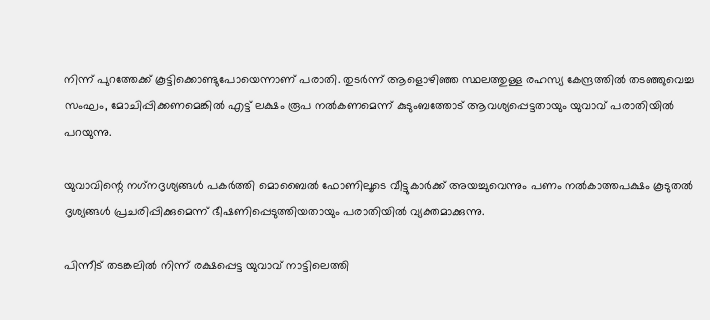നിന്ന് പുറത്തേക്ക് കൂട്ടിക്കൊണ്ടുപോയെന്നാണ് പരാതി. തുടര്‍ന്ന് ആളൊഴിഞ്ഞ സ്ഥലത്തുള്ള രഹസ്യ കേന്ദ്രത്തില്‍ തടഞ്ഞുവെച്ച സംഘം, മോചിപ്പിക്കണമെങ്കില്‍ എട്ട് ലക്ഷം രൂപ നല്‍കണമെന്ന് കുടുംബത്തോട് ആവശ്യപ്പെട്ടതായും യുവാവ് പരാതിയില്‍ പറയുന്നു.

യുവാവിന്റെ നഗ്‌നദൃശ്യങ്ങള്‍ പകര്‍ത്തി മൊബൈല്‍ ഫോണിലൂടെ വീട്ടുകാര്‍ക്ക് അയച്ചുവെന്നും പണം നല്‍കാത്തപക്ഷം കൂടുതല്‍ ദൃശ്യങ്ങള്‍ പ്രചരിപ്പിക്കുമെന്ന് ഭീഷണിപ്പെടുത്തിയതായും പരാതിയില്‍ വ്യക്തമാക്കുന്നു.

പിന്നീട് തടങ്കലില്‍ നിന്ന് രക്ഷപ്പെട്ട യുവാവ് നാട്ടിലെത്തി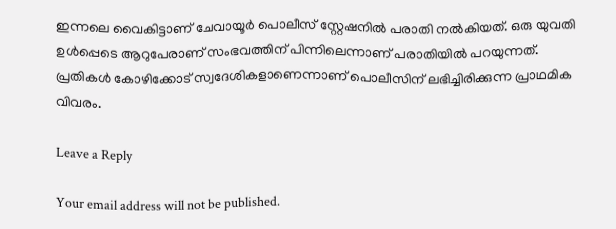ഇന്നലെ വൈകിട്ടാണ് ചേവായൂര്‍ പൊലീസ് സ്റ്റേഷനില്‍ പരാതി നല്‍കിയത്. ഒരു യുവതി ഉള്‍പ്പെടെ ആറുപേരാണ് സംഭവത്തിന് പിന്നിലെന്നാണ് പരാതിയില്‍ പറയുന്നത്. പ്രതികള്‍ കോഴിക്കോട് സ്വദേശികളാണെന്നാണ് പൊലീസിന് ലഭിച്ചിരിക്കുന്ന പ്രാഥമിക വിവരം.

Leave a Reply

Your email address will not be published.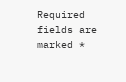Required fields are marked *